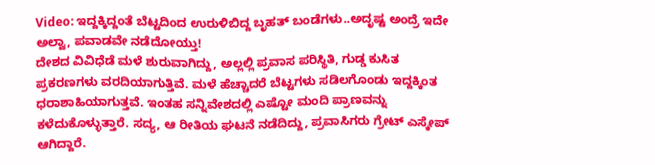Video: ಇದ್ದಕ್ಕಿದ್ದಂತೆ ಬೆಟ್ಟದಿಂದ ಉರುಳಿಬಿದ್ದ ಬೃಹತ್ ಬಂಡೆಗಳು..ಅದೃಷ್ಟ ಅಂದ್ರೆ ಇದೇ ಅಲ್ವಾ, ಪವಾಡವೇ ನಡೆದೋಯ್ತು!
ದೇಶದ ವಿವಿಧೆಡೆ ಮಳೆ ಶುರುವಾಗಿದ್ದು, ಅಲ್ಲಲ್ಲಿ ಪ್ರವಾಸ ಪರಿಸ್ಥಿತಿ, ಗುಡ್ಡ ಕುಸಿತ ಪ್ರಕರಣಗಳು ವರದಿಯಾಗುತ್ತಿವೆ. ಮಳೆ ಹೆಚ್ಚಾದರೆ ಬೆಟ್ಟಗಳು ಸಡಿಲಗೊಂಡು ಇದ್ದಕ್ಕಿಂತ ಧರಾಶಾಹಿಯಾಗುತ್ತವೆ. ಇಂತಹ ಸನ್ನಿವೇಶದಲ್ಲಿ ಎಷ್ಟೋ ಮಂದಿ ಪ್ರಾಣವನ್ನು ಕಳೆದುಕೊಳ್ಳುತ್ತಾರೆ. ಸದ್ಯ, ಆ ರೀತಿಯ ಘಟನೆ ನಡೆದಿದ್ದು, ಪ್ರವಾಸಿಗರು ಗ್ರೇಟ್ ಎಸ್ಕೇಪ್ ಆಗಿದ್ದಾರೆ.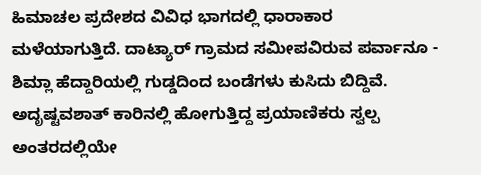ಹಿಮಾಚಲ ಪ್ರದೇಶದ ವಿವಿಧ ಭಾಗದಲ್ಲಿ ಧಾರಾಕಾರ ಮಳೆಯಾಗುತ್ತಿದೆ. ದಾಟ್ಯಾರ್ ಗ್ರಾಮದ ಸಮೀಪವಿರುವ ಪರ್ವಾನೂ - ಶಿಮ್ಲಾ ಹೆದ್ದಾರಿಯಲ್ಲಿ ಗುಡ್ಡದಿಂದ ಬಂಡೆಗಳು ಕುಸಿದು ಬಿದ್ದಿವೆ. ಅದೃಷ್ಟವಶಾತ್ ಕಾರಿನಲ್ಲಿ ಹೋಗುತ್ತಿದ್ದ ಪ್ರಯಾಣಿಕರು ಸ್ವಲ್ಪ ಅಂತರದಲ್ಲಿಯೇ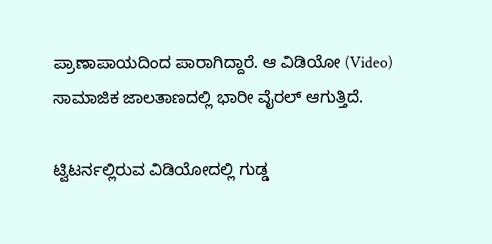ಪ್ರಾಣಾಪಾಯದಿಂದ ಪಾರಾಗಿದ್ದಾರೆ. ಆ ವಿಡಿಯೋ (Video) ಸಾಮಾಜಿಕ ಜಾಲತಾಣದಲ್ಲಿ ಭಾರೀ ವೈರಲ್ ಆಗುತ್ತಿದೆ.

ಟ್ವಿಟರ್ನಲ್ಲಿರುವ ವಿಡಿಯೋದಲ್ಲಿ ಗುಡ್ಡ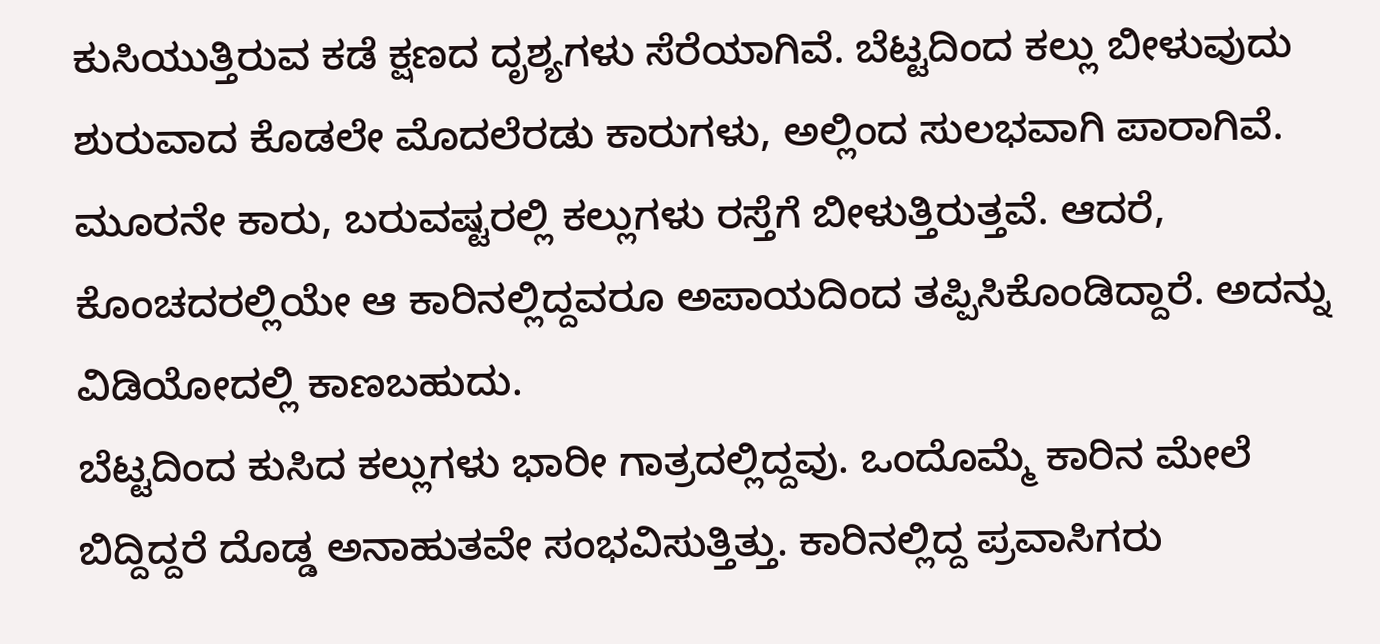ಕುಸಿಯುತ್ತಿರುವ ಕಡೆ ಕ್ಷಣದ ದೃಶ್ಯಗಳು ಸೆರೆಯಾಗಿವೆ. ಬೆಟ್ಟದಿಂದ ಕಲ್ಲು ಬೀಳುವುದು ಶುರುವಾದ ಕೊಡಲೇ ಮೊದಲೆರಡು ಕಾರುಗಳು, ಅಲ್ಲಿಂದ ಸುಲಭವಾಗಿ ಪಾರಾಗಿವೆ. ಮೂರನೇ ಕಾರು, ಬರುವಷ್ಟರಲ್ಲಿ ಕಲ್ಲುಗಳು ರಸ್ತೆಗೆ ಬೀಳುತ್ತಿರುತ್ತವೆ. ಆದರೆ, ಕೊಂಚದರಲ್ಲಿಯೇ ಆ ಕಾರಿನಲ್ಲಿದ್ದವರೂ ಅಪಾಯದಿಂದ ತಪ್ಪಿಸಿಕೊಂಡಿದ್ದಾರೆ. ಅದನ್ನು ವಿಡಿಯೋದಲ್ಲಿ ಕಾಣಬಹುದು.
ಬೆಟ್ಟದಿಂದ ಕುಸಿದ ಕಲ್ಲುಗಳು ಭಾರೀ ಗಾತ್ರದಲ್ಲಿದ್ದವು. ಒಂದೊಮ್ಮೆ ಕಾರಿನ ಮೇಲೆ ಬಿದ್ದಿದ್ದರೆ ದೊಡ್ಡ ಅನಾಹುತವೇ ಸಂಭವಿಸುತ್ತಿತ್ತು. ಕಾರಿನಲ್ಲಿದ್ದ ಪ್ರವಾಸಿಗರು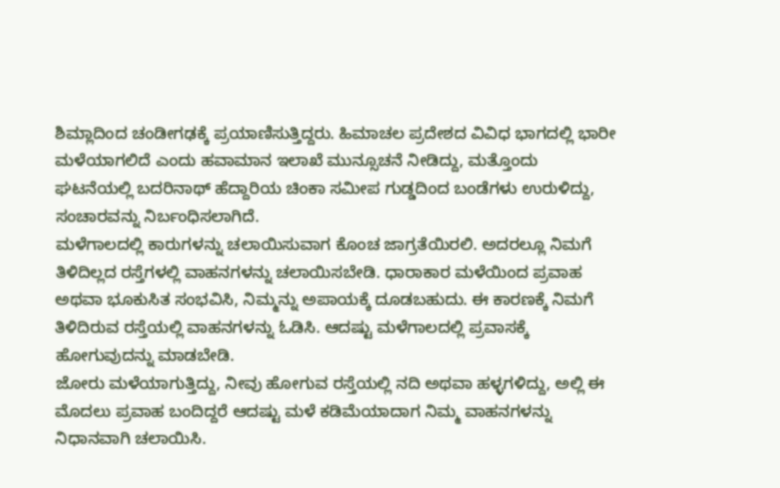ಶಿಮ್ಲಾದಿಂದ ಚಂಡೀಗಢಕ್ಕೆ ಪ್ರಯಾಣಿಸುತ್ತಿದ್ದರು. ಹಿಮಾಚಲ ಪ್ರದೇಶದ ವಿವಿಧ ಭಾಗದಲ್ಲಿ ಭಾರೀ ಮಳೆಯಾಗಲಿದೆ ಎಂದು ಹವಾಮಾನ ಇಲಾಖೆ ಮುನ್ಸೂಚನೆ ನೀಡಿದ್ದು, ಮತ್ತೊಂದು ಘಟನೆಯಲ್ಲಿ ಬದರಿನಾಥ್ ಹೆದ್ದಾರಿಯ ಚಿಂಕಾ ಸಮೀಪ ಗುಡ್ಡದಿಂದ ಬಂಡೆಗಳು ಉರುಳಿದ್ದು, ಸಂಚಾರವನ್ನು ನಿರ್ಬಂಧಿಸಲಾಗಿದೆ.
ಮಳೆಗಾಲದಲ್ಲಿ ಕಾರುಗಳನ್ನು ಚಲಾಯಿಸುವಾಗ ಕೊಂಚ ಜಾಗ್ರತೆಯಿರಲಿ. ಅದರಲ್ಲೂ ನಿಮಗೆ ತಿಳಿದಿಲ್ಲದ ರಸ್ತೆಗಳಲ್ಲಿ ವಾಹನಗಳನ್ನು ಚಲಾಯಿಸಬೇಡಿ. ಧಾರಾಕಾರ ಮಳೆಯಿಂದ ಪ್ರವಾಹ ಅಥವಾ ಭೂಕುಸಿತ ಸಂಭವಿಸಿ, ನಿಮ್ಮನ್ನು ಅಪಾಯಕ್ಕೆ ದೂಡಬಹುದು. ಈ ಕಾರಣಕ್ಕೆ ನಿಮಗೆ ತಿಳಿದಿರುವ ರಸ್ತೆಯಲ್ಲಿ ವಾಹನಗಳನ್ನು ಓಡಿಸಿ. ಆದಷ್ಟು ಮಳೆಗಾಲದಲ್ಲಿ ಪ್ರವಾಸಕ್ಕೆ ಹೋಗುವುದನ್ನು ಮಾಡಬೇಡಿ.
ಜೋರು ಮಳೆಯಾಗುತ್ತಿದ್ದು, ನೀವು ಹೋಗುವ ರಸ್ತೆಯಲ್ಲಿ ನದಿ ಅಥವಾ ಹಳ್ಳಗಳಿದ್ದು, ಅಲ್ಲಿ ಈ ಮೊದಲು ಪ್ರವಾಹ ಬಂದಿದ್ದರೆ ಆದಷ್ಟು ಮಳೆ ಕಡಿಮೆಯಾದಾಗ ನಿಮ್ಮ ವಾಹನಗಳನ್ನು ನಿಧಾನವಾಗಿ ಚಲಾಯಿಸಿ.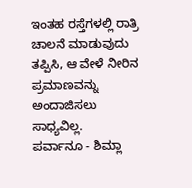ಇಂತಹ ರಸ್ತೆಗಳಲ್ಲಿ ರಾತ್ರಿ ಚಾಲನೆ ಮಾಡುವುದು ತಪ್ಪಿಸಿ, ಆ ವೇಳೆ ನೀರಿನ ಪ್ರಮಾಣವನ್ನು ಅಂದಾಜಿಸಲು ಸಾಧ್ಯವಿಲ್ಲ.
ಪರ್ವಾನೂ - ಶಿಮ್ಲಾ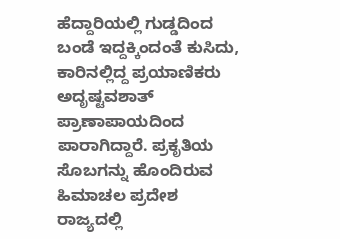ಹೆದ್ದಾರಿಯಲ್ಲಿ ಗುಡ್ಡದಿಂದ ಬಂಡೆ ಇದ್ದಕ್ಕಿಂದಂತೆ ಕುಸಿದು, ಕಾರಿನಲ್ಲಿದ್ದ ಪ್ರಯಾಣಿಕರು ಅದೃಷ್ಟವಶಾತ್ ಪ್ರಾಣಾಪಾಯದಿಂದ ಪಾರಾಗಿದ್ದಾರೆ. ಪ್ರಕೃತಿಯ ಸೊಬಗನ್ನು ಹೊಂದಿರುವ ಹಿಮಾಚಲ ಪ್ರದೇಶ ರಾಜ್ಯದಲ್ಲಿ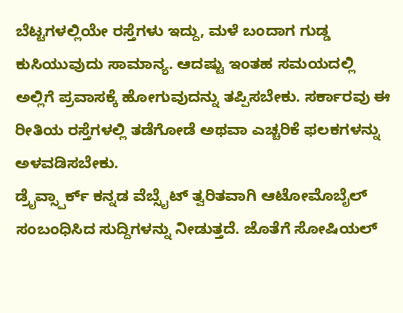ಬೆಟ್ಟಗಳಲ್ಲಿಯೇ ರಸ್ತೆಗಳು ಇದ್ದು, ಮಳೆ ಬಂದಾಗ ಗುಡ್ಡ ಕುಸಿಯುವುದು ಸಾಮಾನ್ಯ. ಆದಷ್ಟು ಇಂತಹ ಸಮಯದಲ್ಲಿ ಅಲ್ಲಿಗೆ ಪ್ರವಾಸಕ್ಕೆ ಹೋಗುವುದನ್ನು ತಪ್ಪಿಸಬೇಕು. ಸರ್ಕಾರವು ಈ ರೀತಿಯ ರಸ್ತೆಗಳಲ್ಲಿ ತಡೆಗೋಡೆ ಅಥವಾ ಎಚ್ಚರಿಕೆ ಫಲಕಗಳನ್ನು ಅಳವಡಿಸಬೇಕು.
ಡ್ರೈವ್ಸ್ಪಾರ್ಕ್ ಕನ್ನಡ ವೆಬ್ಸೈಟ್ ತ್ವರಿತವಾಗಿ ಆಟೋಮೊಬೈಲ್ ಸಂಬಂಧಿಸಿದ ಸುದ್ದಿಗಳನ್ನು ನೀಡುತ್ತದೆ. ಜೊತೆಗೆ ಸೋಷಿಯಲ್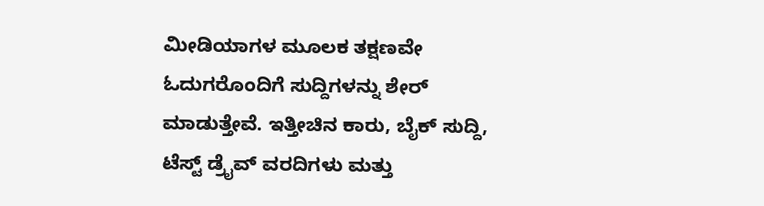ಮೀಡಿಯಾಗಳ ಮೂಲಕ ತಕ್ಷಣವೇ ಓದುಗರೊಂದಿಗೆ ಸುದ್ದಿಗಳನ್ನು ಶೇರ್ ಮಾಡುತ್ತೇವೆ. ಇತ್ತೀಚಿನ ಕಾರು, ಬೈಕ್ ಸುದ್ದಿ, ಟೆಸ್ಟ್ ಡ್ರೈವ್ ವರದಿಗಳು ಮತ್ತು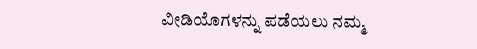ವೀಡಿಯೊಗಳನ್ನು ಪಡೆಯಲು ನಮ್ಮ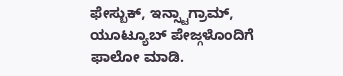ಫೇಸ್ಬುಕ್, ಇನ್ಸ್ಟಾಗ್ರಾಮ್, ಯೂಟ್ಯೂಬ್ ಪೇಜ್ಗಳೊಂದಿಗೆ ಫಾಲೋ ಮಾಡಿ.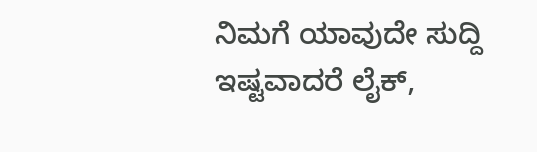ನಿಮಗೆ ಯಾವುದೇ ಸುದ್ದಿ ಇಷ್ಟವಾದರೆ ಲೈಕ್,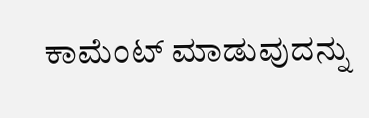ಕಾಮೆಂಟ್ ಮಾಡುವುದನ್ನು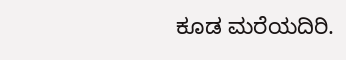ಕೂಡ ಮರೆಯದಿರಿ.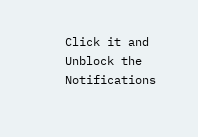Click it and Unblock the Notifications